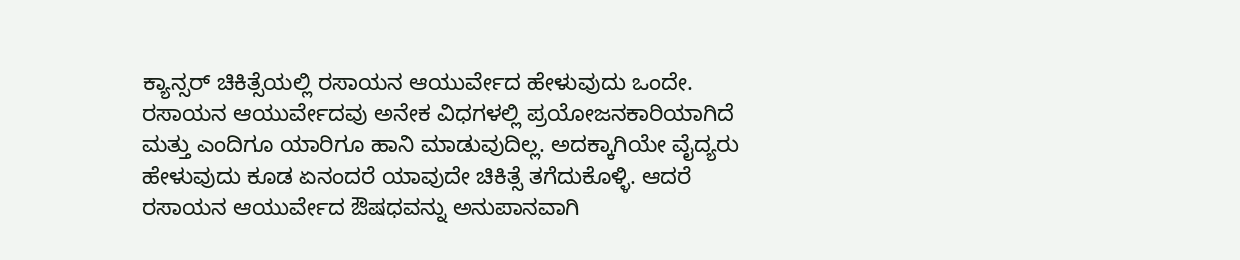ಕ್ಯಾನ್ಸರ್ ಚಿಕಿತ್ಸೆಯಲ್ಲಿ ರಸಾಯನ ಆಯುರ್ವೇದ ಹೇಳುವುದು ಒಂದೇ. ರಸಾಯನ ಆಯುರ್ವೇದವು ಅನೇಕ ವಿಧಗಳಲ್ಲಿ ಪ್ರಯೋಜನಕಾರಿಯಾಗಿದೆ ಮತ್ತು ಎಂದಿಗೂ ಯಾರಿಗೂ ಹಾನಿ ಮಾಡುವುದಿಲ್ಲ. ಅದಕ್ಕಾಗಿಯೇ ವೈದ್ಯರು ಹೇಳುವುದು ಕೂಡ ಏನಂದರೆ ಯಾವುದೇ ಚಿಕಿತ್ಸೆ ತಗೆದುಕೊಳ್ಳಿ. ಆದರೆ ರಸಾಯನ ಆಯುರ್ವೇದ ಔಷಧವನ್ನು ಅನುಪಾನವಾಗಿ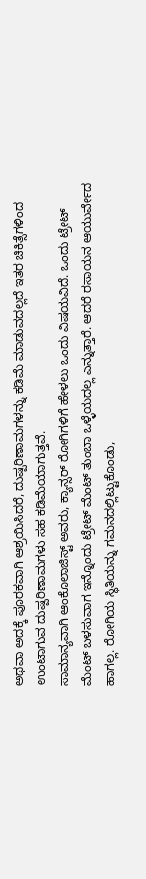ಅಥವಾ ಅದಕ್ಕೆ ಪೂರಕವಾಗಿ ಆಶ್ರಯಿಸಿದರೆ, ದುಷ್ಪರಿಣಾಮಗಳನ್ನು ಕಡಿಮೆ ಮಾಡುವದಲ್ಲದೆ ಇತರ ಚಿಕಿತ್ಸೆಗಳಿಂದ ಉಂಟಾಗುವ ದುಷ್ಪರಿಣಾಮಗಳು ಸಹ ಕಡಿಮೆಯಾಗುತ್ತವೆ.
ಸಾಮಾನ್ಯವಾಗಿ ಆಂಕೊಲಾಜಿಸ್ಟ್ ಅವರು, ಕ್ಯಾನ್ಸರ್ ರೋಗಿಗಳಿಗೆ ಹೇಳಲು ಒಂದು ವಿಷಯವಿದೆ. ಒಂದು ಟ್ರೇಟ್ ಮೆಂಟ್ ಬಳಸುವಾಗ ಇನ್ನೊಂದು ಟ್ರೇಟ್ ಮೆಂಟ್ ತುಂಬಾ ಒಳ್ಳೆಯದಲ್ಲ ಎನ್ನುತ್ತಾರೆ. ಆದರೆ ರಸಾಯನ ಆಯುರ್ವೇದ ಹಾಗಲ್ಲ. ರೋಗಿಯ ಸ್ಥಿತಿಯನ್ನು ಗಮನದಲ್ಲಿಟ್ಟುಕೊಂಡು,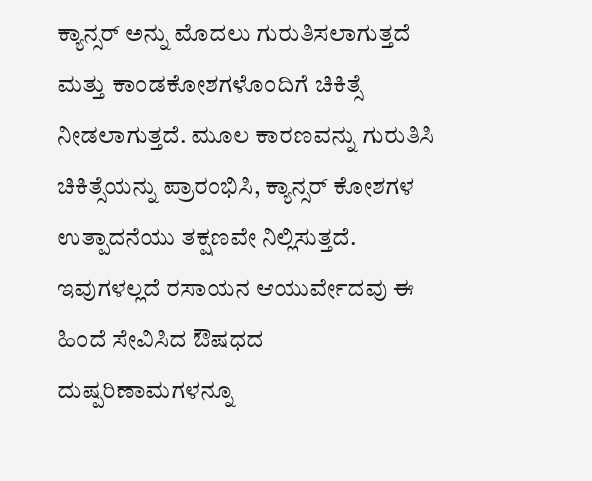ಕ್ಯಾನ್ಸರ್ ಅನ್ನು ಮೊದಲು ಗುರುತಿಸಲಾಗುತ್ತದೆ ಮತ್ತು ಕಾಂಡಕೋಶಗಳೊಂದಿಗೆ ಚಿಕಿತ್ಸೆ ನೀಡಲಾಗುತ್ತದೆ. ಮೂಲ ಕಾರಣವನ್ನು ಗುರುತಿಸಿ ಚಿಕಿತ್ಸೆಯನ್ನು ಪ್ರಾರಂಭಿಸಿ, ಕ್ಯಾನ್ಸರ್ ಕೋಶಗಳ ಉತ್ಪಾದನೆಯು ತಕ್ಷಣವೇ ನಿಲ್ಲಿಸುತ್ತದೆ. ಇವುಗಳಲ್ಲದೆ ರಸಾಯನ ಆಯುರ್ವೇದವು ಈ ಹಿಂದೆ ಸೇವಿಸಿದ ಔಷಧದ ದುಷ್ಪರಿಣಾಮಗಳನ್ನೂ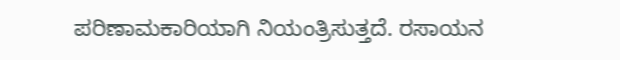ಪರಿಣಾಮಕಾರಿಯಾಗಿ ನಿಯಂತ್ರಿಸುತ್ತದೆ. ರಸಾಯನ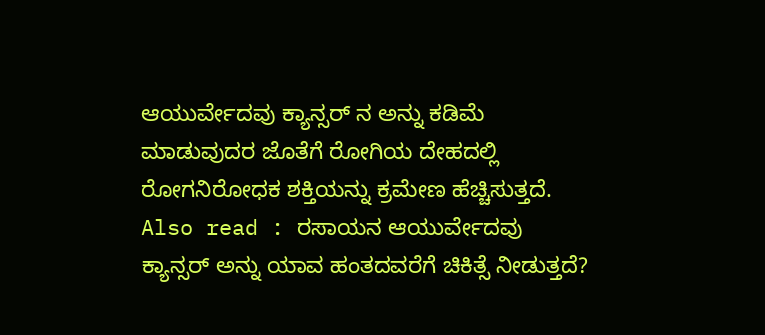ಆಯುರ್ವೇದವು ಕ್ಯಾನ್ಸರ್ ನ ಅನ್ನು ಕಡಿಮೆ ಮಾಡುವುದರ ಜೊತೆಗೆ ರೋಗಿಯ ದೇಹದಲ್ಲಿ ರೋಗನಿರೋಧಕ ಶಕ್ತಿಯನ್ನು ಕ್ರಮೇಣ ಹೆಚ್ಚಿಸುತ್ತದೆ.
Also read : ರಸಾಯನ ಆಯುರ್ವೇದವು ಕ್ಯಾನ್ಸರ್ ಅನ್ನು ಯಾವ ಹಂತದವರೆಗೆ ಚಿಕಿತ್ಸೆ ನೀಡುತ್ತದೆ?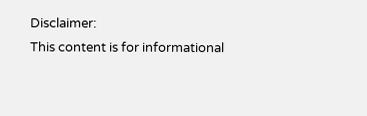Disclaimer:
This content is for informational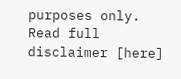purposes only. Read full disclaimer [here]